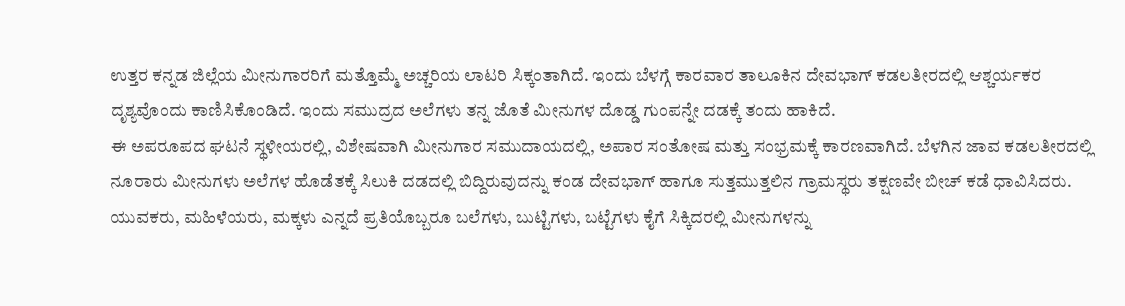ಉತ್ತರ ಕನ್ನಡ ಜಿಲ್ಲೆಯ ಮೀನುಗಾರರಿಗೆ ಮತ್ತೊಮ್ಮೆ ಅಚ್ಚರಿಯ ಲಾಟರಿ ಸಿಕ್ಕಂತಾಗಿದೆ. ಇಂದು ಬೆಳಗ್ಗೆ ಕಾರವಾರ ತಾಲೂಕಿನ ದೇವಭಾಗ್ ಕಡಲತೀರದಲ್ಲಿ ಆಶ್ಚರ್ಯಕರ ದೃಶ್ಯವೊಂದು ಕಾಣಿಸಿಕೊಂಡಿದೆ. ಇಂದು ಸಮುದ್ರದ ಅಲೆಗಳು ತನ್ನ ಜೊತೆ ಮೀನುಗಳ ದೊಡ್ಡ ಗುಂಪನ್ನೇ ದಡಕ್ಕೆ ತಂದು ಹಾಕಿದೆ.
ಈ ಅಪರೂಪದ ಘಟನೆ ಸ್ಥಳೀಯರಲ್ಲಿ, ವಿಶೇಷವಾಗಿ ಮೀನುಗಾರ ಸಮುದಾಯದಲ್ಲಿ, ಅಪಾರ ಸಂತೋಷ ಮತ್ತು ಸಂಭ್ರಮಕ್ಕೆ ಕಾರಣವಾಗಿದೆ. ಬೆಳಗಿನ ಜಾವ ಕಡಲತೀರದಲ್ಲಿ ನೂರಾರು ಮೀನುಗಳು ಅಲೆಗಳ ಹೊಡೆತಕ್ಕೆ ಸಿಲುಕಿ ದಡದಲ್ಲಿ ಬಿದ್ದಿರುವುದನ್ನು ಕಂಡ ದೇವಭಾಗ್ ಹಾಗೂ ಸುತ್ತಮುತ್ತಲಿನ ಗ್ರಾಮಸ್ಥರು ತಕ್ಷಣವೇ ಬೀಚ್ ಕಡೆ ಧಾವಿಸಿದರು.
ಯುವಕರು, ಮಹಿಳೆಯರು, ಮಕ್ಕಳು ಎನ್ನದೆ ಪ್ರತಿಯೊಬ್ಬರೂ ಬಲೆಗಳು, ಬುಟ್ಟಿಗಳು, ಬಟ್ಟೆಗಳು ಕೈಗೆ ಸಿಕ್ಕಿದರಲ್ಲಿ ಮೀನುಗಳನ್ನು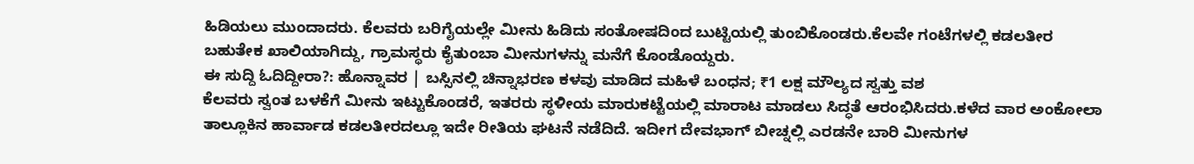ಹಿಡಿಯಲು ಮುಂದಾದರು. ಕೆಲವರು ಬರಿಗೈಯಲ್ಲೇ ಮೀನು ಹಿಡಿದು ಸಂತೋಷದಿಂದ ಬುಟ್ಟಿಯಲ್ಲಿ ತುಂಬಿಕೊಂಡರು.ಕೆಲವೇ ಗಂಟೆಗಳಲ್ಲಿ ಕಡಲತೀರ ಬಹುತೇಕ ಖಾಲಿಯಾಗಿದ್ದು, ಗ್ರಾಮಸ್ಥರು ಕೈತುಂಬಾ ಮೀನುಗಳನ್ನು ಮನೆಗೆ ಕೊಂಡೊಯ್ದರು.
ಈ ಸುದ್ದಿ ಓದಿದ್ದೀರಾ?: ಹೊನ್ನಾವರ | ಬಸ್ಸಿನಲ್ಲಿ ಚಿನ್ನಾಭರಣ ಕಳವು ಮಾಡಿದ ಮಹಿಳೆ ಬಂಧನ; ₹1 ಲಕ್ಷ ಮೌಲ್ಯದ ಸ್ವತ್ತು ವಶ
ಕೆಲವರು ಸ್ವಂತ ಬಳಕೆಗೆ ಮೀನು ಇಟ್ಟುಕೊಂಡರೆ, ಇತರರು ಸ್ಥಳೀಯ ಮಾರುಕಟ್ಟೆಯಲ್ಲಿ ಮಾರಾಟ ಮಾಡಲು ಸಿದ್ಧತೆ ಆರಂಭಿಸಿದರು.ಕಳೆದ ವಾರ ಅಂಕೋಲಾ ತಾಲ್ಲೂಕಿನ ಹಾರ್ವಾಡ ಕಡಲತೀರದಲ್ಲೂ ಇದೇ ರೀತಿಯ ಘಟನೆ ನಡೆದಿದೆ. ಇದೀಗ ದೇವಭಾಗ್ ಬೀಚ್ನಲ್ಲಿ ಎರಡನೇ ಬಾರಿ ಮೀನುಗಳ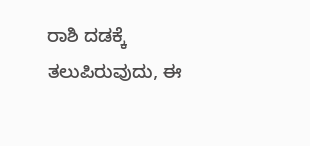ರಾಶಿ ದಡಕ್ಕೆ ತಲುಪಿರುವುದು, ಈ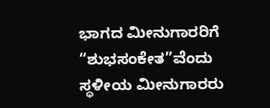ಭಾಗದ ಮೀನುಗಾರರಿಗೆ “ಶುಭಸಂಕೇತ”ವೆಂದು ಸ್ಥಳೀಯ ಮೀನುಗಾರರು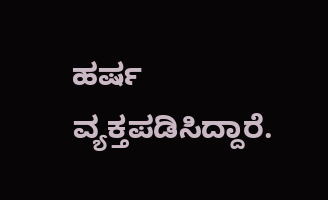ಹರ್ಷ ವ್ಯಕ್ತಪಡಿಸಿದ್ದಾರೆ.